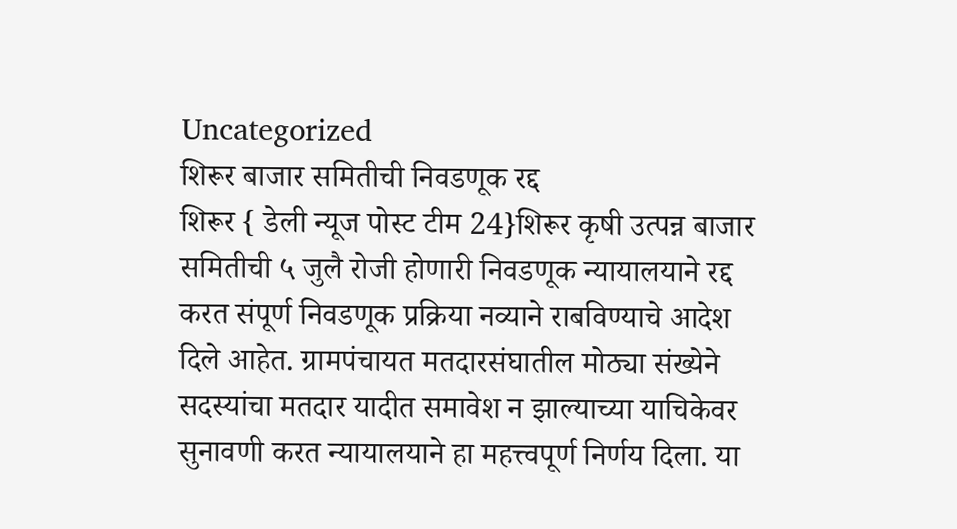Uncategorized
शिरूर बाजार समितीची निवडणूक रद्द
शिरूर { डेली न्यूज पोस्ट टीम 24}शिरूर कृषी उत्पन्न बाजार समितीची ५ जुलै रोजी होणारी निवडणूक न्यायालयाने रद्द करत संपूर्ण निवडणूक प्रक्रिया नव्याने राबविण्याचे आदेश दिले आहेत. ग्रामपंचायत मतदारसंघातील मोठ्या संख्येने सदस्यांचा मतदार यादीत समावेश न झाल्याच्या याचिकेवर सुनावणी करत न्यायालयाने हा महत्त्वपूर्ण निर्णय दिला. या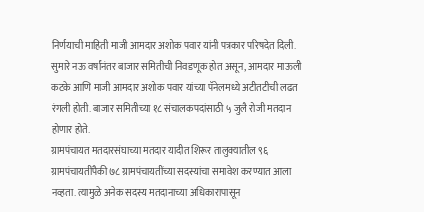निर्णयाची माहिती माजी आमदार अशोक पवार यांनी पत्रकार परिषदेत दिली.
सुमारे नऊ वर्षांनंतर बाजार समितीची निवडणूक होत असून, आमदार माऊली कटके आणि माजी आमदार अशोक पवार यांच्या पॅनेलमध्ये अटीतटीची लढत रंगली होती. बाजार समितीच्या १८ संचालकपदांसाठी ५ जुलै रोजी मतदान होणार होते.
ग्रामपंचायत मतदारसंघाच्या मतदार यादीत शिरूर तालुक्यातील ९६ ग्रामपंचायतींपैकी ७८ ग्रामपंचायतींच्या सदस्यांचा समावेश करण्यात आला नव्हता. त्यामुळे अनेक सदस्य मतदानाच्या अधिकारापासून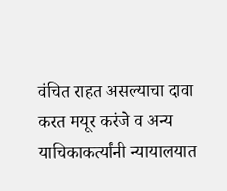वंचित राहत असल्याचा दावा करत मयूर करंजे व अन्य याचिकाकर्त्यांनी न्यायालयात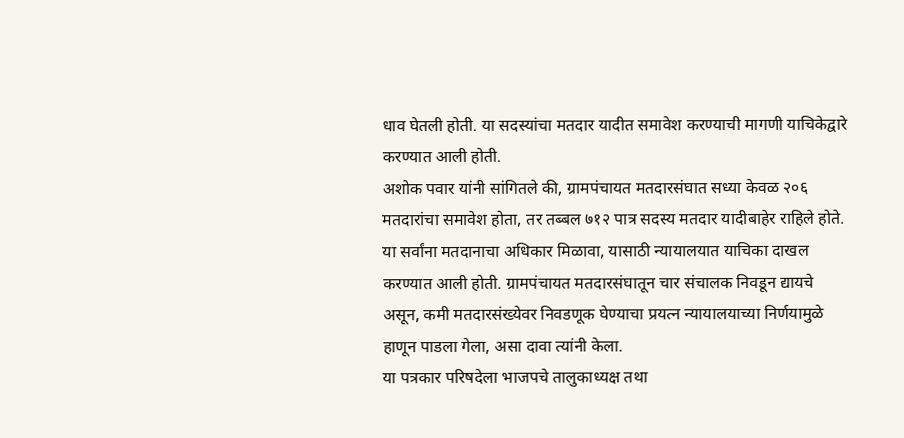धाव घेतली होती. या सदस्यांचा मतदार यादीत समावेश करण्याची मागणी याचिकेद्वारे करण्यात आली होती.
अशोक पवार यांनी सांगितले की, ग्रामपंचायत मतदारसंघात सध्या केवळ २०६ मतदारांचा समावेश होता, तर तब्बल ७१२ पात्र सदस्य मतदार यादीबाहेर राहिले होते. या सर्वांना मतदानाचा अधिकार मिळावा, यासाठी न्यायालयात याचिका दाखल करण्यात आली होती. ग्रामपंचायत मतदारसंघातून चार संचालक निवडून द्यायचे असून, कमी मतदारसंख्येवर निवडणूक घेण्याचा प्रयत्न न्यायालयाच्या निर्णयामुळे हाणून पाडला गेला, असा दावा त्यांनी केला.
या पत्रकार परिषदेला भाजपचे तालुकाध्यक्ष तथा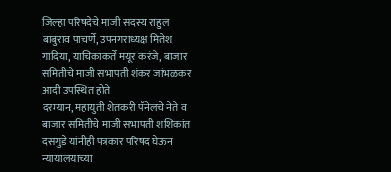जिल्हा परिषदेचे माजी सदस्य राहुल बाबुराव पाचर्णे, उपनगराध्यक्ष मितेश गादिया, याचिकाकर्ते मयूर करंजे, बाजार समितीचे माजी सभापती शंकर जांभळकर आदी उपस्थित होते
दरम्यान, महायुती शेतकरी पॅनेलचे नेते व बाजार समितीचे माजी सभापती शशिकांत दसगुडे यांनीही पत्रकार परिषद घेऊन न्यायालयाच्या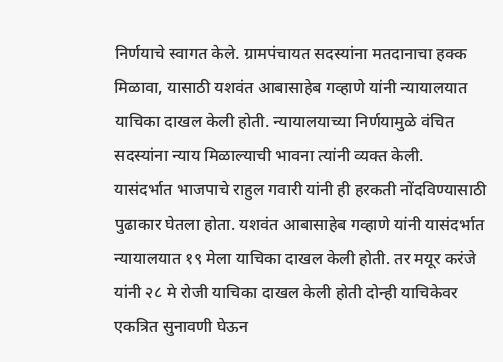निर्णयाचे स्वागत केले. ग्रामपंचायत सदस्यांना मतदानाचा हक्क मिळावा, यासाठी यशवंत आबासाहेब गव्हाणे यांनी न्यायालयात याचिका दाखल केली होती. न्यायालयाच्या निर्णयामुळे वंचित सदस्यांना न्याय मिळाल्याची भावना त्यांनी व्यक्त केली.
यासंदर्भात भाजपाचे राहुल गवारी यांनी ही हरकती नोंदविण्यासाठी पुढाकार घेतला होता. यशवंत आबासाहेब गव्हाणे यांनी यासंदर्भात न्यायालयात १९ मेला याचिका दाखल केली होती. तर मयूर करंजे यांनी २८ मे रोजी याचिका दाखल केली होती दोन्ही याचिकेवर एकत्रित सुनावणी घेऊन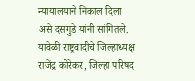न्यायालयाने निकाल दिला असे दसगुडे यांनी सांगितले.
यावेळी राष्ट्रवादीचे जिल्हाध्यक्ष राजेंद्र कोरेकर, जिल्हा परिषद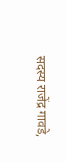सदस्य राजेंद्र गावडे,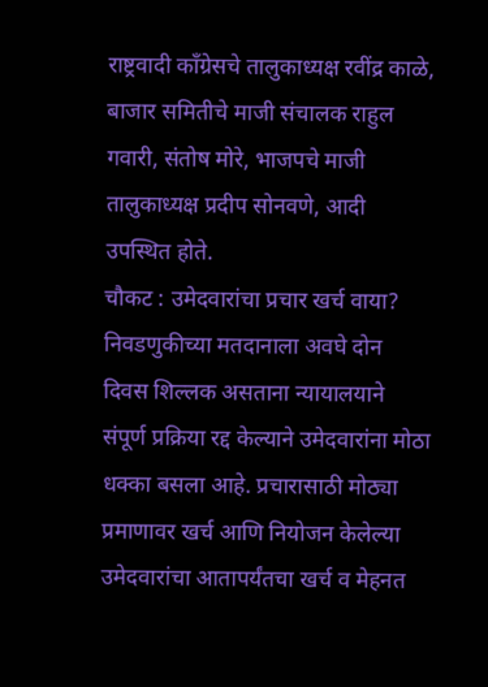राष्ट्रवादी काँग्रेसचे तालुकाध्यक्ष रवींद्र काळे, बाजार समितीचे माजी संचालक राहुल गवारी, संतोष मोरे, भाजपचे माजी तालुकाध्यक्ष प्रदीप सोनवणे, आदी उपस्थित होते.
चौकट : उमेदवारांचा प्रचार खर्च वाया?
निवडणुकीच्या मतदानाला अवघे दोन दिवस शिल्लक असताना न्यायालयाने संपूर्ण प्रक्रिया रद्द केल्याने उमेदवारांना मोठा धक्का बसला आहे. प्रचारासाठी मोठ्या प्रमाणावर खर्च आणि नियोजन केलेल्या उमेदवारांचा आतापर्यंतचा खर्च व मेहनत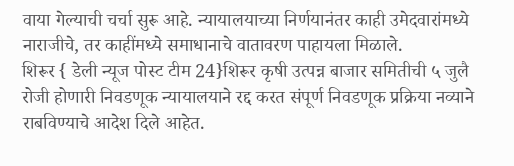वाया गेल्याची चर्चा सुरू आहे. न्यायालयाच्या निर्णयानंतर काही उमेदवारांमध्ये नाराजीचे, तर काहींमध्ये समाधानाचे वातावरण पाहायला मिळाले.
शिरूर { डेली न्यूज पोस्ट टीम 24}शिरूर कृषी उत्पन्न बाजार समितीची ५ जुलै रोजी होणारी निवडणूक न्यायालयाने रद्द करत संपूर्ण निवडणूक प्रक्रिया नव्याने राबविण्याचे आदेश दिले आहेत.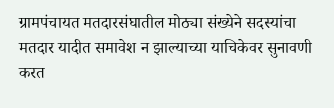ग्रामपंचायत मतदारसंघातील मोठ्या संख्येने सदस्यांचा मतदार यादीत समावेश न झाल्याच्या याचिकेवर सुनावणी करत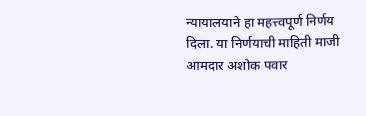न्यायालयाने हा महत्त्वपूर्ण निर्णय दिला. या निर्णयाची माहिती माजी आमदार अशोक पवार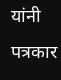यांनी पत्रकार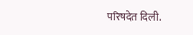परिषदेत दिली.